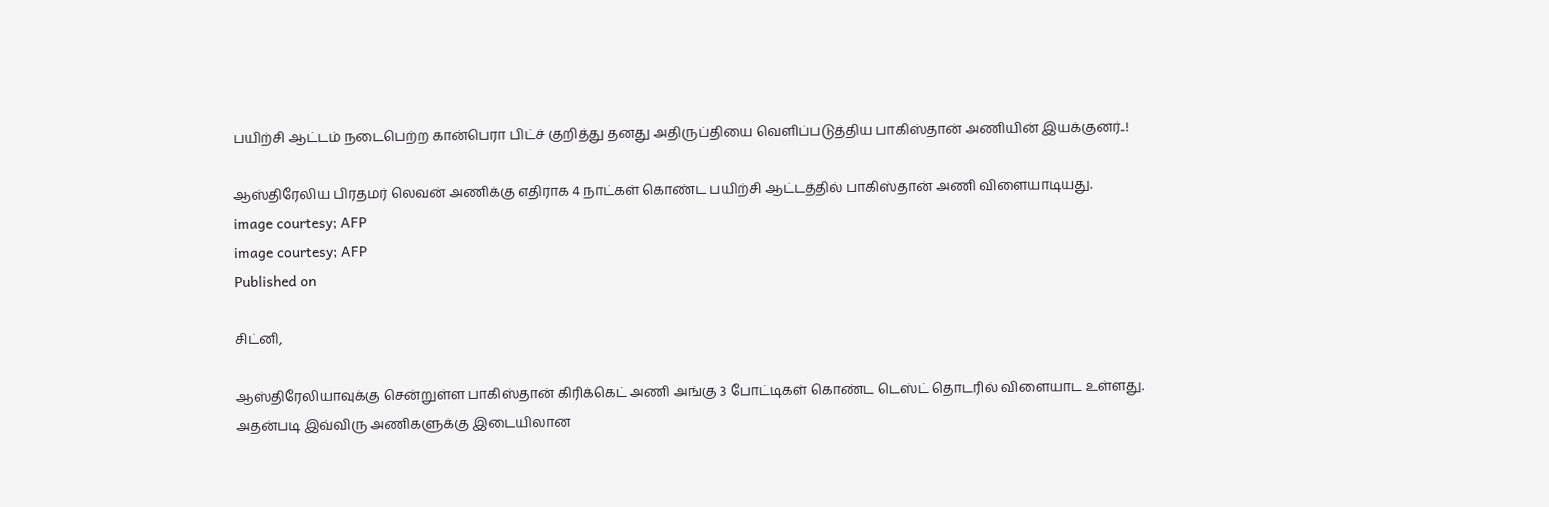பயிற்சி ஆட்டம் நடைபெற்ற கான்பெரா பிட்ச் குறித்து தனது அதிருப்தியை வெளிப்படுத்திய பாகிஸ்தான் அணியின் இயக்குனர்..!

ஆஸ்திரேலிய பிரதமர் லெவன் அணிக்கு எதிராக 4 நாட்கள் கொண்ட பயிற்சி ஆட்டத்தில் பாகிஸ்தான் அணி விளையாடியது.
image courtesy; AFP
image courtesy; AFP
Published on

சிட்னி,

ஆஸ்திரேலியாவுக்கு சென்றுள்ள பாகிஸ்தான் கிரிக்கெட் அணி அங்கு 3 போட்டிகள் கொண்ட டெஸ்ட் தொடரில் விளையாட உள்ளது. அதன்படி இவ்விரு அணிகளுக்கு இடையிலான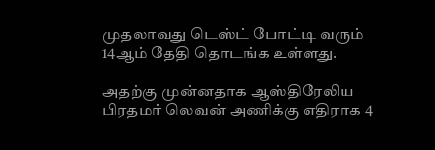முதலாவது டெஸ்ட் போட்டி வரும் 14ஆம் தேதி தொடங்க உள்ளது.

அதற்கு முன்னதாக ஆஸ்திரேலிய பிரதமர் லெவன் அணிக்கு எதிராக 4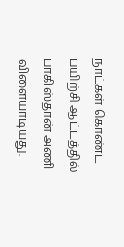நாட்கள் கொண்ட பயிற்சி ஆட்டத்தில் பாகிஸ்தான் அணி விளையாடியது.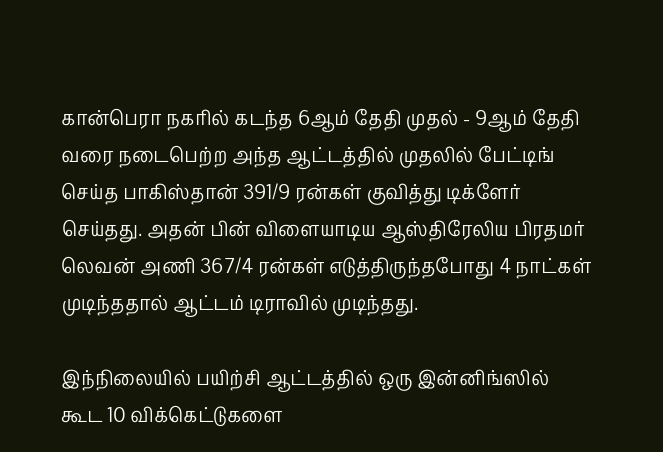கான்பெரா நகரில் கடந்த 6ஆம் தேதி முதல் - 9ஆம் தேதி வரை நடைபெற்ற அந்த ஆட்டத்தில் முதலில் பேட்டிங் செய்த பாகிஸ்தான் 391/9 ரன்கள் குவித்து டிக்ளேர் செய்தது. அதன் பின் விளையாடிய ஆஸ்திரேலிய பிரதமர் லெவன் அணி 367/4 ரன்கள் எடுத்திருந்தபோது 4 நாட்கள் முடிந்ததால் ஆட்டம் டிராவில் முடிந்தது.

இந்நிலையில் பயிற்சி ஆட்டத்தில் ஒரு இன்னிங்ஸில் கூட 10 விக்கெட்டுகளை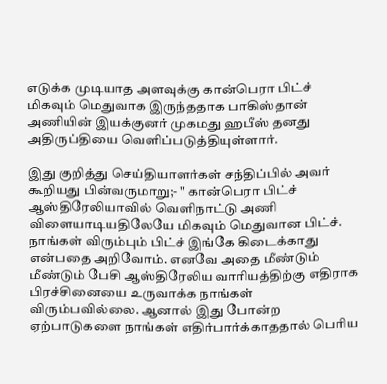எடுக்க முடியாத அளவுக்கு கான்பெரா பிட்ச் மிகவும் மெதுவாக இருந்ததாக பாகிஸ்தான் அணியின் இயக்குனர் முகமது ஹபீஸ் தனது அதிருப்தியை வெளிப்படுத்தியுள்ளார்.

இது குறித்து செய்தியாளர்கள் சந்திப்பில் அவர் கூறியது பின்வருமாறு;- " கான்பெரா பிட்ச் ஆஸ்திரேலியாவில் வெளிநாட்டு அணி விளையாடியதிலேயே மிகவும் மெதுவான பிட்ச். நாங்கள் விரும்பும் பிட்ச் இங்கே கிடைக்காது என்பதை அறிவோம். எனவே அதை மீண்டும் மீண்டும் பேசி ஆஸ்திரேலிய வாரியத்திற்கு எதிராக பிரச்சினையை உருவாக்க நாங்கள் விரும்பவில்லை. ஆனால் இது போன்ற ஏற்பாடுகளை நாங்கள் எதிர்பார்க்காததால் பெரிய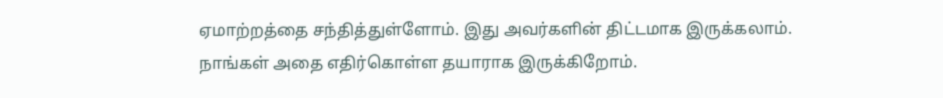ஏமாற்றத்தை சந்தித்துள்ளோம். இது அவர்களின் திட்டமாக இருக்கலாம். நாங்கள் அதை எதிர்கொள்ள தயாராக இருக்கிறோம்.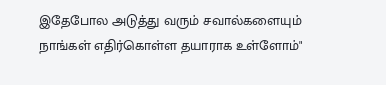இதேபோல அடுத்து வரும் சவால்களையும் நாங்கள் எதிர்கொள்ள தயாராக உள்ளோம்"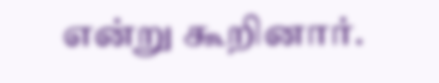என்று கூறினார்.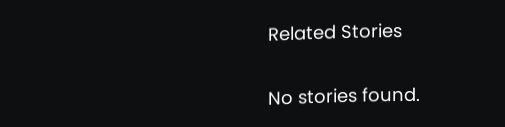Related Stories

No stories found.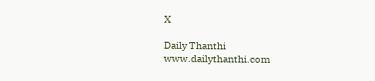X

Daily Thanthi
www.dailythanthi.com